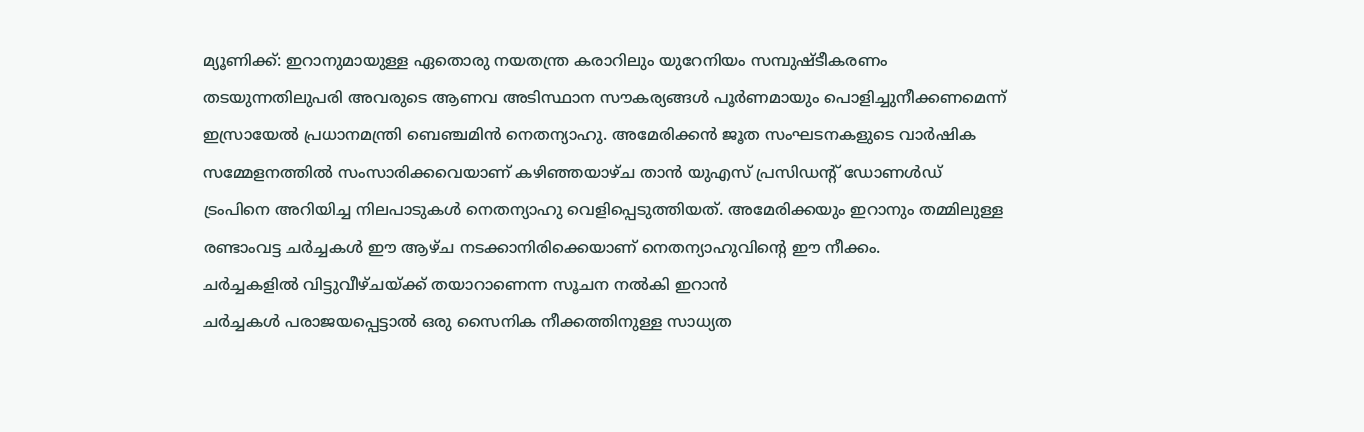മ്യൂണിക്ക്: ഇറാനുമായുള്ള ഏതൊരു നയതന്ത്ര കരാറിലും യുറേനിയം സമ്പുഷ്ടീകരണം തടയുന്നതിലുപരി അവരുടെ ആണവ അടിസ്ഥാന സൗകര്യങ്ങൾ പൂർണമായും പൊളിച്ചുനീക്കണമെന്ന് ഇസ്രായേൽ പ്രധാനമന്ത്രി ബെഞ്ചമിൻ നെതന്യാഹു. അമേരിക്കൻ ജൂത സംഘടനകളുടെ വാർഷിക സമ്മേളനത്തിൽ സംസാരിക്കവെയാണ് കഴിഞ്ഞയാഴ്ച താൻ യുഎസ് പ്രസിഡന്റ് ഡോണൾഡ് ട്രംപിനെ അറിയിച്ച നിലപാടുകൾ നെതന്യാഹു വെളിപ്പെടുത്തിയത്. അമേരിക്കയും ഇറാനും തമ്മിലുള്ള രണ്ടാംവട്ട ചർച്ചകൾ ഈ ആഴ്ച നടക്കാനിരിക്കെയാണ് നെതന്യാഹുവിന്റെ ഈ നീക്കം.
ചർച്ചകളിൽ വിട്ടുവീഴ്ചയ്ക്ക് തയാറാണെന്ന സൂചന നൽകി ഇറാൻ
ചർച്ചകൾ പരാജയപ്പെട്ടാൽ ഒരു സൈനിക നീക്കത്തിനുള്ള സാധ്യത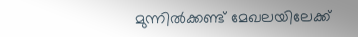മുന്നിൽക്കണ്ട് മേഖലയിലേക്ക്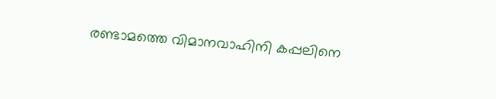രണ്ടാമത്തെ വിമാനവാഹിനി കപ്പലിനെ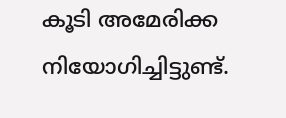കൂടി അമേരിക്ക നിയോഗിച്ചിട്ടുണ്ട്.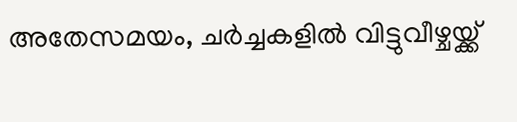അതേസമയം, ചർച്ചകളിൽ വിട്ടുവീഴ്ചയ്ക്ക്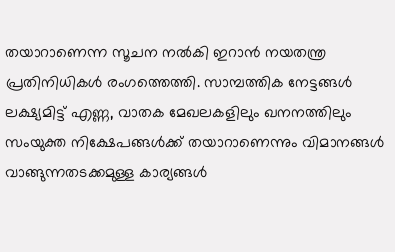തയാറാണെന്ന സൂചന നൽകി ഇറാൻ നയതന്ത്ര പ്രതിനിധികൾ രംഗത്തെത്തി. സാമ്പത്തിക നേട്ടങ്ങൾ ലക്ഷ്യമിട്ട് എണ്ണ, വാതക മേഖലകളിലും ഖനനത്തിലും സംയുക്ത നിക്ഷേപങ്ങൾക്ക് തയാറാണെന്നും വിമാനങ്ങൾ വാങ്ങുന്നതടക്കമുള്ള കാര്യങ്ങൾ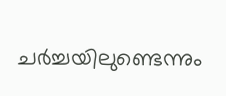ചർച്ചയിലുണ്ടെന്നും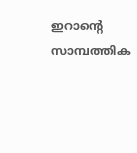ഇറാന്റെ സാമ്പത്തിക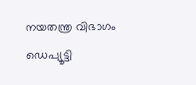നയതന്ത്ര വിഭാഗം ഡെപ്യൂട്ടി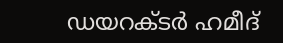ഡയറക്ടർ ഹമീദ്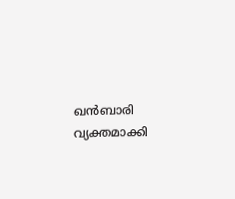ഖൻബാരി വ്യക്തമാക്കി